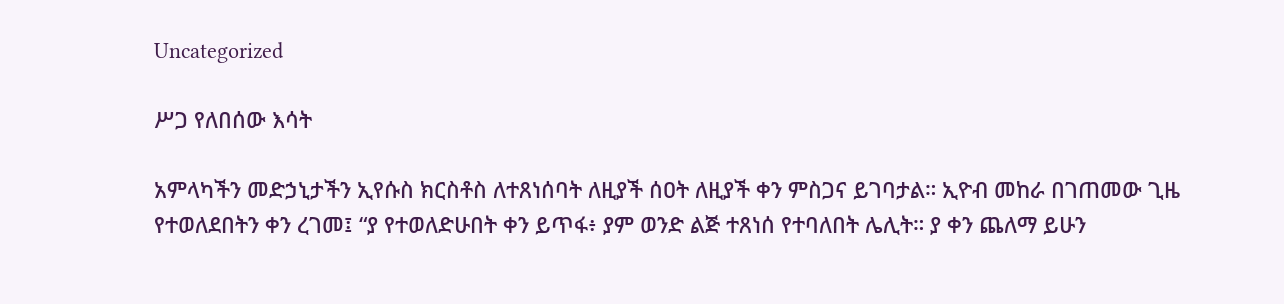Uncategorized

ሥጋ የለበሰው እሳት

አምላካችን መድኃኒታችን ኢየሱስ ክርስቶስ ለተጸነሰባት ለዚያች ሰዐት ለዚያች ቀን ምስጋና ይገባታል። ኢዮብ መከራ በገጠመው ጊዜ የተወለደበትን ቀን ረገመ፤ “ያ የተወለድሁበት ቀን ይጥፋ፥ ያም ወንድ ልጅ ተጸነሰ የተባለበት ሌሊት። ያ ቀን ጨለማ ይሁን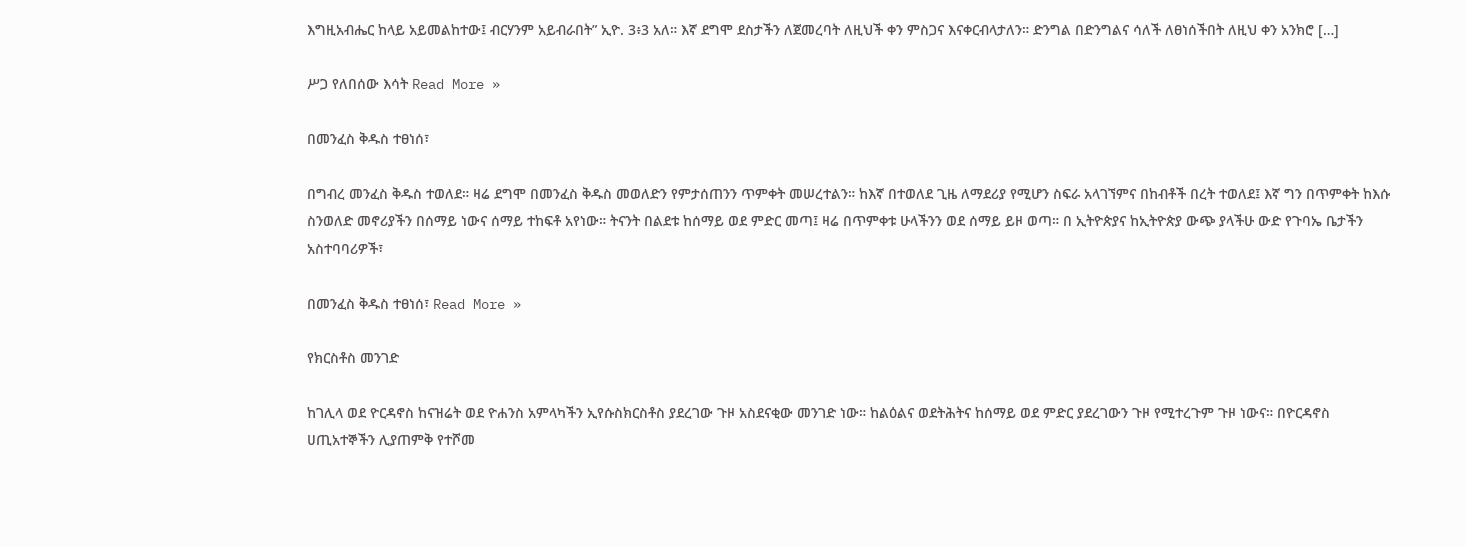እግዚአብሔር ከላይ አይመልከተው፤ ብርሃንም አይብራበት” ኢዮ. 3፥3 አለ። እኛ ደግሞ ደስታችን ለጀመረባት ለዚህች ቀን ምስጋና እናቀርብላታለን። ድንግል በድንግልና ሳለች ለፀነሰችበት ለዚህ ቀን አንክሮ […]

ሥጋ የለበሰው እሳት Read More »

በመንፈስ ቅዱስ ተፀነሰ፣

በግብረ መንፈስ ቅዱስ ተወለደ። ዛሬ ደግሞ በመንፈስ ቅዱስ መወለድን የምታሰጠንን ጥምቀት መሠረተልን። ከእኛ በተወለደ ጊዜ ለማደሪያ የሚሆን ስፍራ አላገኘምና በከብቶች በረት ተወለደ፤ እኛ ግን በጥምቀት ከእሱ ስንወለድ መኖሪያችን በሰማይ ነውና ሰማይ ተከፍቶ አየነው። ትናንት በልደቱ ከሰማይ ወደ ምድር መጣ፤ ዛሬ በጥምቀቱ ሁላችንን ወደ ሰማይ ይዞ ወጣ። በ ኢትዮጵያና ከኢትዮጵያ ውጭ ያላችሁ ውድ የጉባኤ ቤታችን አስተባባሪዎች፣

በመንፈስ ቅዱስ ተፀነሰ፣ Read More »

የክርስቶስ መንገድ

ከገሊላ ወደ ዮርዳኖስ ከናዝሬት ወደ ዮሐንስ አምላካችን ኢየሱስክርስቶስ ያደረገው ጉዞ አስደናቂው መንገድ ነው። ከልዕልና ወደትሕትና ከሰማይ ወደ ምድር ያደረገውን ጉዞ የሚተረጉም ጉዞ ነውና። በዮርዳኖስ ሀጢአተኞችን ሊያጠምቅ የተሾመ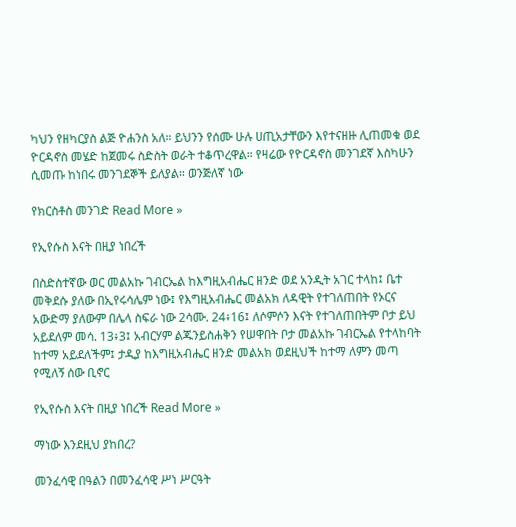ካህን የዘካርያስ ልጅ ዮሐንስ አለ። ይህንን የሰሙ ሁሉ ሀጢአታቸውን እየተናዘዙ ሊጠመቁ ወደ ዮርዳኖስ መሄድ ከጀመሩ ስድስት ወራት ተቆጥረዋል። የዛሬው የዮርዳኖስ መንገደኛ እስካሁን ሲመጡ ከነበሩ መንገደኞች ይለያል። ወንጅለኛ ነው

የክርስቶስ መንገድ Read More »

የኢየሱስ እናት በዚያ ነበረች

በስድስተኛው ወር መልአኩ ገብርኤል ከእግዚአብሔር ዘንድ ወደ አንዲት አገር ተላከ፤ ቤተ መቅደሱ ያለው በኢየሩሳሌም ነው፤ የእግዚአብሔር መልአክ ለዳዊት የተገለጠበት የኦርና አውድማ ያለውም በሌላ ስፍራ ነው 2ሳሙ. 24፥16፤ ለሶምሶን እናት የተገለጠበትም ቦታ ይህ አይደለም መሳ. 13፥3፤ አብርሃም ልጁንይስሐቅን የሠዋበት ቦታ መልአኩ ገብርኤል የተላከባት ከተማ አይደለችም፤ ታዲያ ከእግዚአብሔር ዘንድ መልአክ ወደዚህች ከተማ ለምን መጣ የሚለኝ ሰው ቢኖር

የኢየሱስ እናት በዚያ ነበረች Read More »

ማነው እንደዚህ ያከበረ?

መንፈሳዊ በዓልን በመንፈሳዊ ሥነ ሥርዓት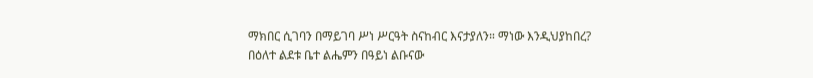ማክበር ሲገባን በማይገባ ሥነ ሥርዓት ስናከብር እናታያለን። ማነው እንዲህያከበረ? በዕለተ ልደቱ ቤተ ልሔምን በዓይነ ልቡናው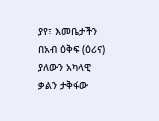ያየ፣ እመቤታችን በአብ ዕቅፍ (ዕሪና) ያለውን አካላዊ ቃልን ታቅፋው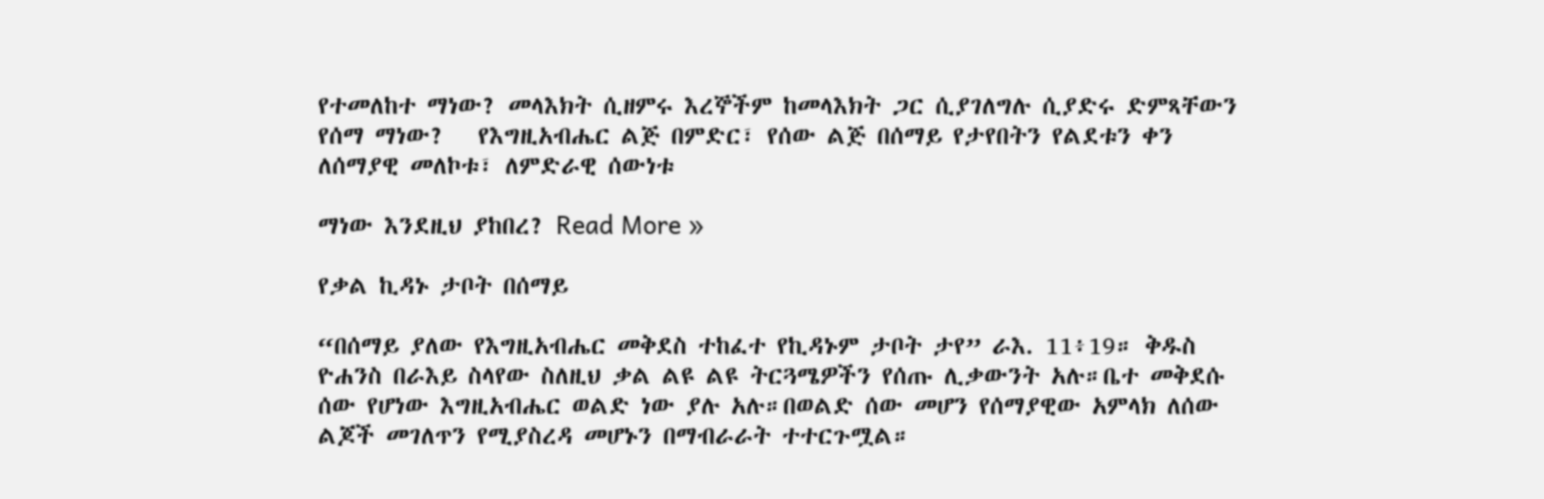የተመለከተ ማነው? መላእክት ሲዘምሩ እረኞችም ከመላእክት ጋር ሲያገለግሉ ሲያድሩ ድምጻቸውን የሰማ ማነው?   የእግዚአብሔር ልጅ በምድር፣ የሰው ልጅ በሰማይ የታየበትን የልደቱን ቀን ለሰማያዊ መለኮቱ፣ ለምድራዊ ሰውነቱ

ማነው እንደዚህ ያከበረ? Read More »

የቃል ኪዳኑ ታቦት በሰማይ

“በሰማይ ያለው የእግዚአብሔር መቅደስ ተከፈተ የኪዳኑም ታቦት ታየ” ራእ. 11፥19። ቅዱስ ዮሐንስ በራእይ ስላየው ስለዚህ ቃል ልዩ ልዩ ትርጓሜዎችን የሰጡ ሊቃውንት አሉ።ቤተ መቅደሱ ሰው የሆነው እግዚአብሔር ወልድ ነው ያሉ አሉ።በወልድ ሰው መሆን የሰማያዊው አምላክ ለሰው ልጆች መገለጥን የሚያስረዳ መሆኑን በማብራራት ተተርጉሟል።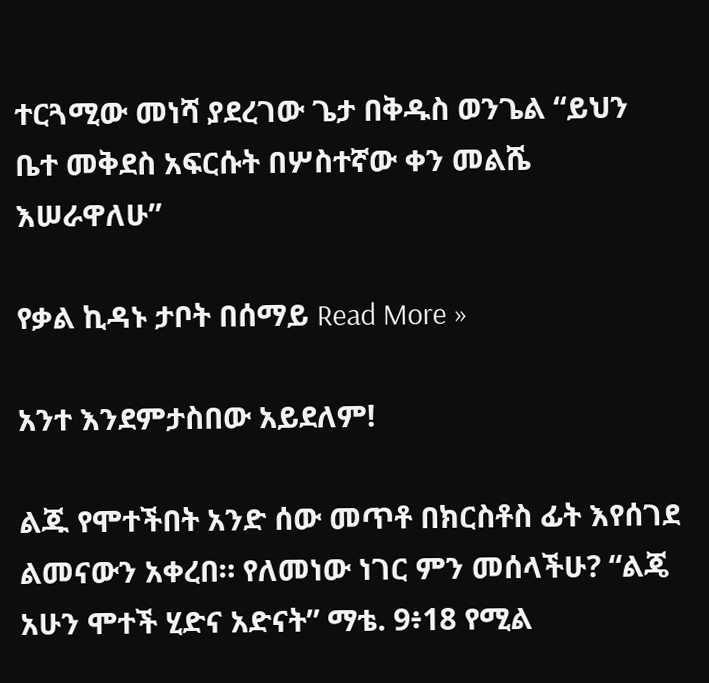ተርጓሚው መነሻ ያደረገው ጌታ በቅዱስ ወንጌል “ይህን ቤተ መቅደስ አፍርሱት በሦስተኛው ቀን መልሼ እሠራዋለሁ”

የቃል ኪዳኑ ታቦት በሰማይ Read More »

አንተ እንደምታስበው አይደለም!

ልጁ የሞተችበት አንድ ሰው መጥቶ በክርስቶስ ፊት እየሰገደ ልመናውን አቀረበ። የለመነው ነገር ምን መሰላችሁ? “ልጄ አሁን ሞተች ሂድና አድናት” ማቴ. 9፥18 የሚል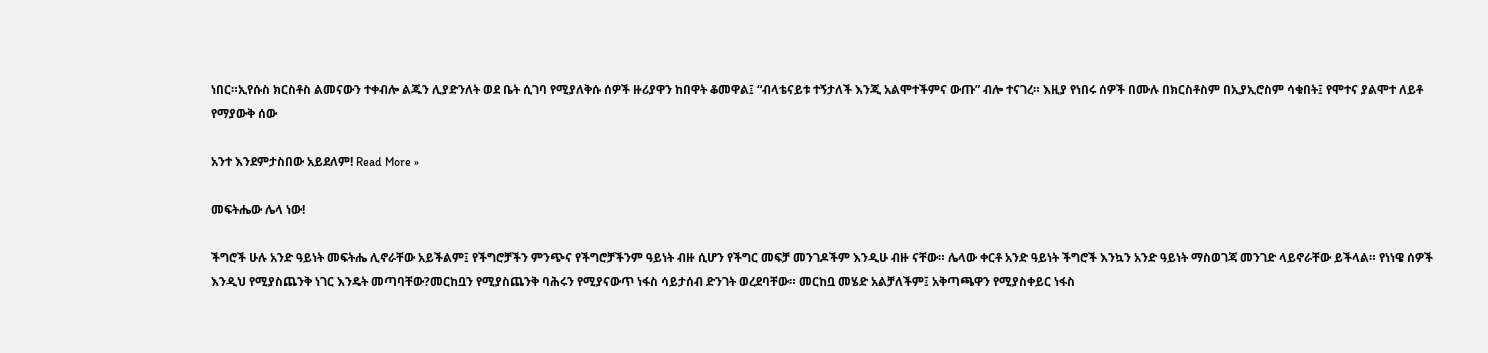ነበር።ኢየሱስ ክርስቶስ ልመናውን ተቀብሎ ልጁን ሊያድንለት ወደ ቤት ሲገባ የሚያለቅሱ ሰዎች ዙሪያዋን ከበዋት ቆመዋል፤ “ብላቴናይቱ ተኝታለች እንጂ አልሞተችምና ውጡ” ብሎ ተናገረ። እዚያ የነበሩ ሰዎች በሙሉ በክርስቶስም በኢያኢሮስም ሳቁበት፤ የሞተና ያልሞተ ለይቶ የማያውቅ ሰው

አንተ እንደምታስበው አይደለም! Read More »

መፍትሔው ሌላ ነው!

ችግሮች ሁሉ አንድ ዓይነት መፍትሔ ሊኖራቸው አይችልም፤ የችግሮቻችን ምንጭና የችግሮቻችንም ዓይነት ብዙ ሲሆን የችግር መፍቻ መንገዶችም እንዲሁ ብዙ ናቸው። ሌላው ቀርቶ አንድ ዓይነት ችግሮች እንኳን አንድ ዓይነት ማስወገጃ መንገድ ላይኖራቸው ይችላል። የነነዌ ሰዎች እንዲህ የሚያስጨንቅ ነገር እንዴት መጣባቸው?መርከቧን የሚያስጨንቅ ባሕሩን የሚያናውጥ ነፋስ ሳይታሰብ ድንገት ወረደባቸው። መርከቧ መሄድ አልቻለችም፤ አቅጣጫዋን የሚያስቀይር ነፋስ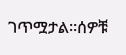ገጥሟታል።ሰዎቹ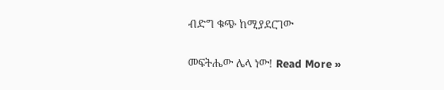ብድግ ቁጭ ከሚያደርገው

መፍትሔው ሌላ ነው! Read More »